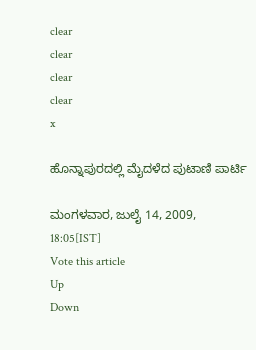clear
clear
clear
clear
x

ಹೊನ್ನಾಪುರದಲ್ಲಿ ಮೈದಳೆದ ಪುಟಾಣಿ ಪಾರ್ಟಿ

ಮಂಗಳವಾರ, ಜುಲೈ 14, 2009, 18:05[IST]
Vote this article
Up
Down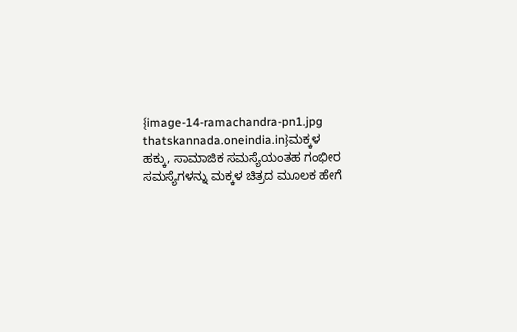{image-14-ramachandra-pn1.jpg thatskannada.oneindia.in}ಮಕ್ಕಳ ಹಕ್ಕು, ಸಾಮಾಜಿಕ ಸಮಸ್ಯೆಯಂತಹ ಗಂಭೀರ ಸಮಸ್ಯೆಗಳನ್ನು ಮಕ್ಕಳ ಚಿತ್ರದ ಮೂಲಕ ಹೇಗೆ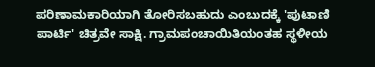ಪರಿಣಾಮಕಾರಿಯಾಗಿ ತೋರಿಸಬಹುದು ಎಂಬುದಕ್ಕೆ 'ಪುಟಾಣಿ ಪಾರ್ಟಿ' ಚಿತ್ರವೇ ಸಾಕ್ಷಿ. ಗ್ರಾಮಪಂಚಾಯಿತಿಯಂತಹ ಸ್ಥಳೀಯ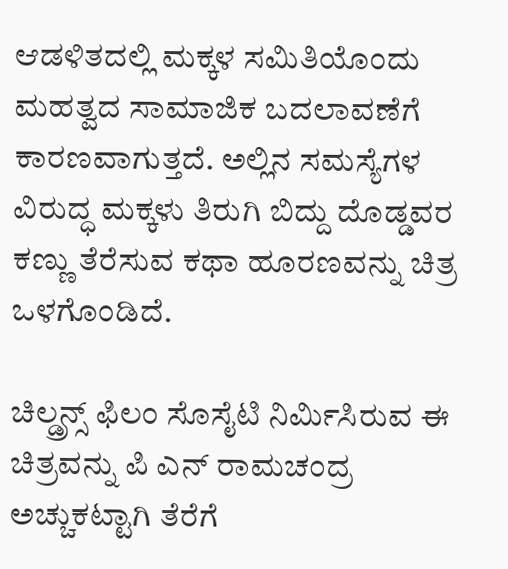ಆಡಳಿತದಲ್ಲಿ ಮಕ್ಕಳ ಸಮಿತಿಯೊಂದು ಮಹತ್ವದ ಸಾಮಾಜಿಕ ಬದಲಾವಣೆಗೆ ಕಾರಣವಾಗುತ್ತದೆ. ಅಲ್ಲಿನ ಸಮಸ್ಯೆಗಳ ವಿರುದ್ಧ ಮಕ್ಕಳು ತಿರುಗಿ ಬಿದ್ದು ದೊಡ್ಡವರ ಕಣ್ಣು ತೆರೆಸುವ ಕಥಾ ಹೂರಣವನ್ನು ಚಿತ್ರ ಒಳಗೊಂಡಿದೆ.

ಚಿಲ್ಡ್ರನ್ಸ್ ಫಿಲಂ ಸೊಸೈಟಿ ನಿರ್ಮಿಸಿರುವ ಈ ಚಿತ್ರವನ್ನು ಪಿ ಎನ್ ರಾಮಚಂದ್ರ ಅಚ್ಚುಕಟ್ಟಾಗಿ ತೆರೆಗೆ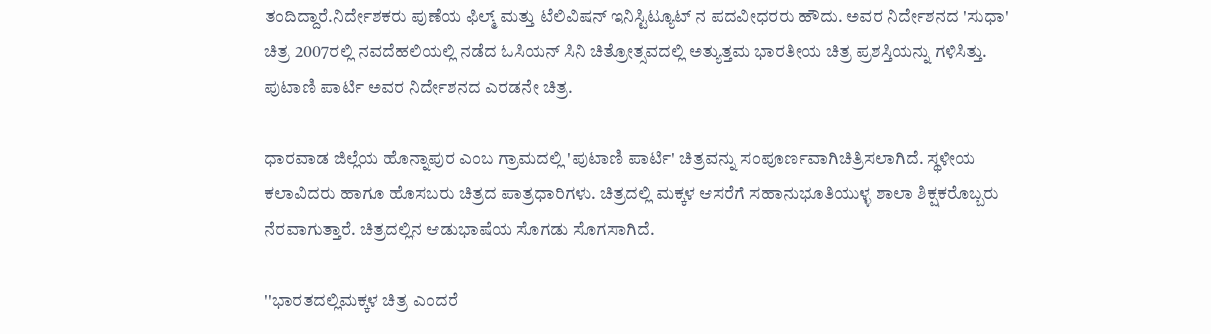ತಂದಿದ್ದಾರೆ.ನಿರ್ದೇಶಕರು ಪುಣೆಯ ಫಿಲ್ಮ್ ಮತ್ತು ಟೆಲಿವಿಷನ್ ಇನಿಸ್ಟಿಟ್ಯೂಟ್ ನ ಪದವೀಧರರು ಹೌದು. ಅವರ ನಿರ್ದೇಶನದ 'ಸುಧಾ' ಚಿತ್ರ 2007ರಲ್ಲಿ ನವದೆಹಲಿಯಲ್ಲಿ ನಡೆದ ಓಸಿಯನ್ ಸಿನಿ ಚಿತ್ರೋತ್ಸವದಲ್ಲಿ ಅತ್ಯುತ್ತಮ ಭಾರತೀಯ ಚಿತ್ರ ಪ್ರಶಸ್ತಿಯನ್ನು ಗಳಿಸಿತ್ತು. ಪುಟಾಣಿ ಪಾರ್ಟಿ ಅವರ ನಿರ್ದೇಶನದ ಎರಡನೇ ಚಿತ್ರ.

ಧಾರವಾಡ ಜಿಲ್ಲೆಯ ಹೊನ್ನಾಪುರ ಎಂಬ ಗ್ರಾಮದಲ್ಲಿ 'ಪುಟಾಣಿ ಪಾರ್ಟಿ' ಚಿತ್ರವನ್ನು ಸಂಪೂರ್ಣವಾಗಿಚಿತ್ರಿಸಲಾಗಿದೆ. ಸ್ಥಳೀಯ ಕಲಾವಿದರು ಹಾಗೂ ಹೊಸಬರು ಚಿತ್ರದ ಪಾತ್ರಧಾರಿಗಳು. ಚಿತ್ರದಲ್ಲಿ ಮಕ್ಕಳ ಆಸರೆಗೆ ಸಹಾನುಭೂತಿಯುಳ್ಳ ಶಾಲಾ ಶಿಕ್ಷಕರೊಬ್ಬರು ನೆರವಾಗುತ್ತಾರೆ. ಚಿತ್ರದಲ್ಲಿನ ಆಡುಭಾಷೆಯ ಸೊಗಡು ಸೊಗಸಾಗಿದೆ.

''ಭಾರತದಲ್ಲಿಮಕ್ಕಳ ಚಿತ್ರ ಎಂದರೆ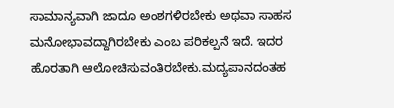ಸಾಮಾನ್ಯವಾಗಿ ಜಾದೂ ಅಂಶಗಳಿರಬೇಕು ಅಥವಾ ಸಾಹಸ ಮನೋಭಾವದ್ದಾಗಿರಬೇಕು ಎಂಬ ಪರಿಕಲ್ಪನೆ ಇದೆ. ಇದರ ಹೊರತಾಗಿ ಆಲೋಚಿಸುವಂತಿರಬೇಕು.ಮದ್ಯಪಾನದಂತಹ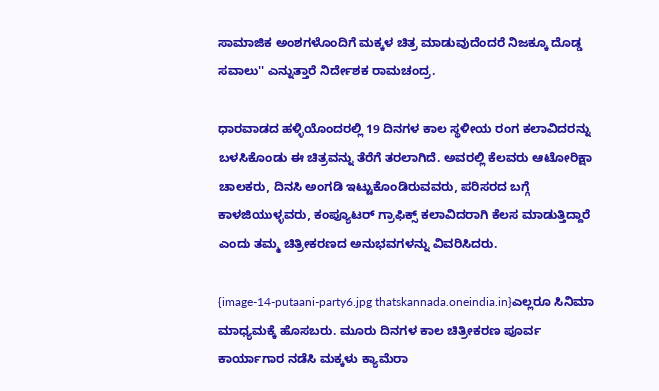ಸಾಮಾಜಿಕ ಅಂಶಗಳೊಂದಿಗೆ ಮಕ್ಕಳ ಚಿತ್ರ ಮಾಡುವುದೆಂದರೆ ನಿಜಕ್ಕೂ ದೊಡ್ಡ ಸವಾಲು'' ಎನ್ನುತ್ತಾರೆ ನಿರ್ದೇಶಕ ರಾಮಚಂದ್ರ.

ಧಾರವಾಡದ ಹಳ್ಳಿಯೊಂದರಲ್ಲಿ 19 ದಿನಗಳ ಕಾಲ ಸ್ಥಳೀಯ ರಂಗ ಕಲಾವಿದರನ್ನು ಬಳಸಿಕೊಂಡು ಈ ಚಿತ್ರವನ್ನು ತೆರೆಗೆ ತರಲಾಗಿದೆ. ಅವರಲ್ಲಿ ಕೆಲವರು ಆಟೋರಿಕ್ಷಾ ಚಾಲಕರು, ದಿನಸಿ ಅಂಗಡಿ ಇಟ್ಟುಕೊಂಡಿರುವವರು, ಪರಿಸರದ ಬಗ್ಗೆ ಕಾಳಜಿಯುಳ್ಳವರು, ಕಂಪ್ಯೂಟರ್ ಗ್ರಾಫಿಕ್ಸ್ ಕಲಾವಿದರಾಗಿ ಕೆಲಸ ಮಾಡುತ್ತಿದ್ದಾರೆ ಎಂದು ತಮ್ಮ ಚಿತ್ರೀಕರಣದ ಅನುಭವಗಳನ್ನು ವಿವರಿಸಿದರು.

{image-14-putaani-party6.jpg thatskannada.oneindia.in}ಎಲ್ಲರೂ ಸಿನಿಮಾ ಮಾಧ್ಯಮಕ್ಕೆ ಹೊಸಬರು. ಮೂರು ದಿನಗಳ ಕಾಲ ಚಿತ್ರೀಕರಣ ಪೂರ್ವ ಕಾರ್ಯಾಗಾರ ನಡೆಸಿ ಮಕ್ಕಳು ಕ್ಯಾಮೆರಾ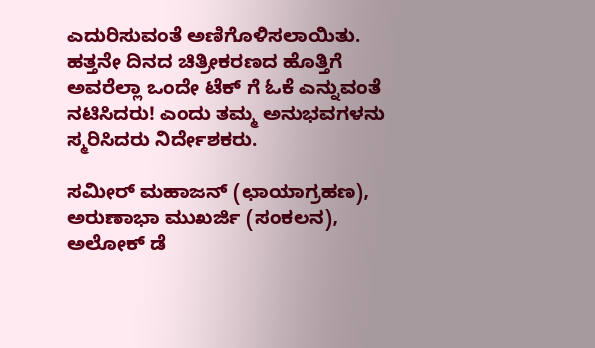ಎದುರಿಸುವಂತೆ ಅಣಿಗೊಳಿಸಲಾಯಿತು. ಹತ್ತನೇ ದಿನದ ಚಿತ್ರೀಕರಣದ ಹೊತ್ತಿಗೆ ಅವರೆಲ್ಲಾ ಒಂದೇ ಟೆಕ್ ಗೆ ಓಕೆ ಎನ್ನುವಂತೆ ನಟಿಸಿದರು! ಎಂದು ತಮ್ಮ ಅನುಭವಗಳನು ಸ್ಮರಿಸಿದರು ನಿರ್ದೇಶಕರು.

ಸಮೀರ್ ಮಹಾಜನ್ (ಛಾಯಾಗ್ರಹಣ), ಅರುಣಾಭಾ ಮುಖರ್ಜಿ (ಸಂಕಲನ), ಅಲೋಕ್ ಡೆ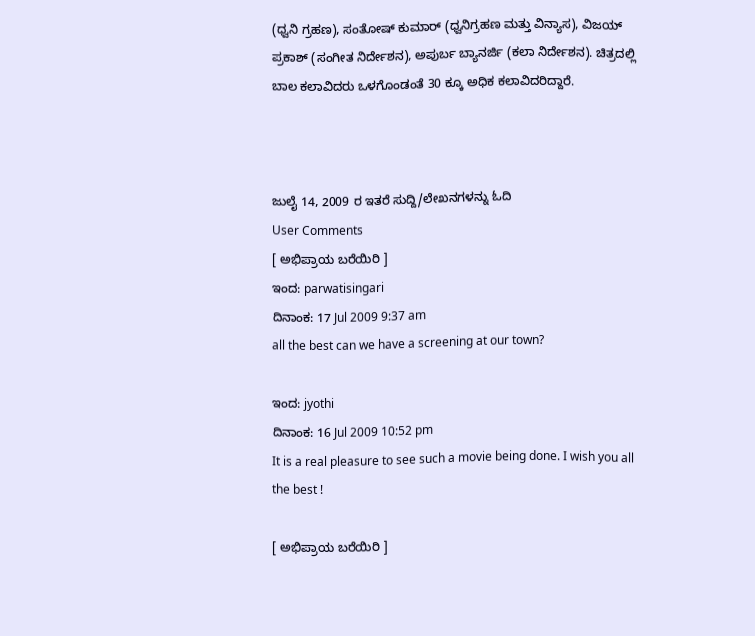(ಧ್ವನಿ ಗ್ರಹಣ), ಸಂತೋಷ್ ಕುಮಾರ್ (ಧ್ವನಿಗ್ರಹಣ ಮತ್ತು ವಿನ್ಯಾಸ), ವಿಜಯ್ ಪ್ರಕಾಶ್ (ಸಂಗೀತ ನಿರ್ದೇಶನ), ಅಪುರ್ಬ ಬ್ಯಾನರ್ಜಿ (ಕಲಾ ನಿರ್ದೇಶನ). ಚಿತ್ರದಲ್ಲಿ ಬಾಲ ಕಲಾವಿದರು ಒಳಗೊಂಡಂತೆ 30 ಕ್ಕೂ ಅಧಿಕ ಕಲಾವಿದರಿದ್ದಾರೆ.



ಜುಲೈ 14, 2009 ರ ಇತರೆ ಸುದ್ದಿ/ಲೇಖನಗಳನ್ನು ಓದಿ
User Comments
[ ಅಭಿಪ್ರಾಯ ಬರೆಯಿರಿ ]
ಇಂದ: parwatisingari
ದಿನಾಂಕ: 17 Jul 2009 9:37 am
all the best can we have a screening at our town?

ಇಂದ: jyothi
ದಿನಾಂಕ: 16 Jul 2009 10:52 pm
It is a real pleasure to see such a movie being done. I wish you all the best !

[ ಅಭಿಪ್ರಾಯ ಬರೆಯಿರಿ ]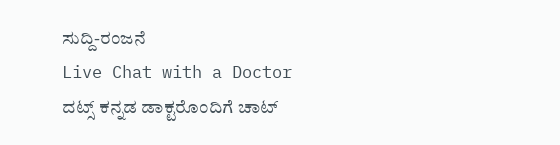ಸುದ್ದಿ-ರಂಜನೆ
Live Chat with a Doctor
ದಟ್ಸ್ ಕನ್ನಡ ಡಾಕ್ಟರೊಂದಿಗೆ ಚಾಟ್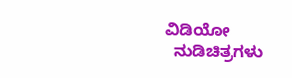ವಿಡಿಯೋ
  ನುಡಿಚಿತ್ರಗಳು